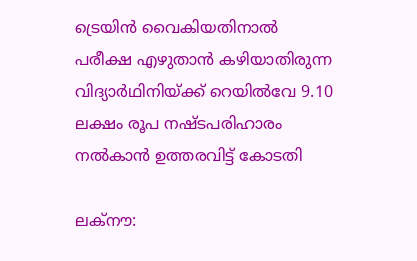ട്രെയിന്‍ വൈകിയതിനാല്‍ പരീക്ഷ എഴുതാന്‍ കഴിയാതിരുന്ന വിദ്യാര്‍ഥിനിയ്ക്ക് റെയില്‍വേ 9.10 ലക്ഷം രൂപ നഷ്ടപരിഹാരം നല്‍കാന്‍ ഉത്തരവിട്ട് കോടതി

ലക്‌നൗ: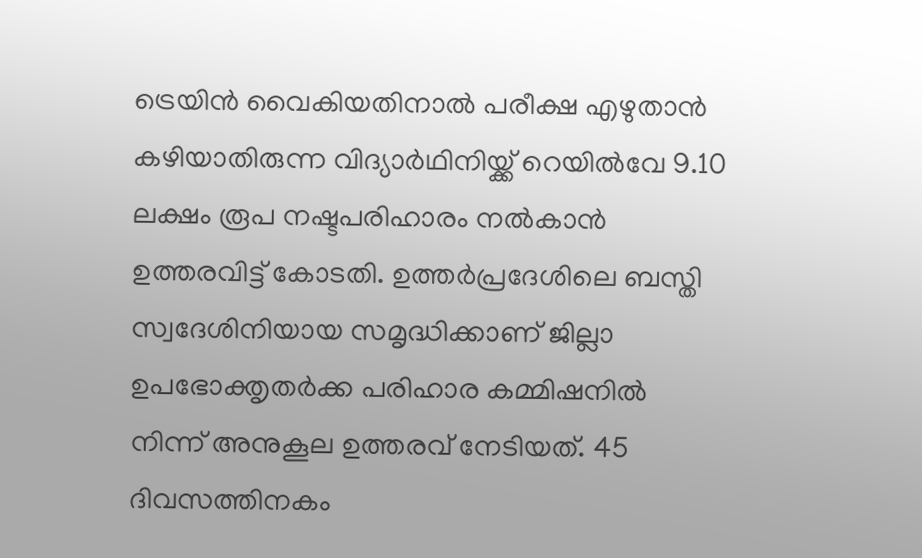ട്രെയിന്‍ വൈകിയതിനാല്‍ പരീക്ഷ എഴുതാന്‍ കഴിയാതിരുന്ന വിദ്യാര്‍ഥിനിയ്ക്ക് റെയില്‍വേ 9.10 ലക്ഷം രൂപ നഷ്ടപരിഹാരം നല്‍കാന്‍ ഉത്തരവിട്ട് കോടതി. ഉത്തര്‍പ്രദേശിലെ ബസ്തി സ്വദേശിനിയായ സമൃദ്ധിക്കാണ് ജില്ലാ ഉപഭോക്തൃതര്‍ക്ക പരിഹാര കമ്മിഷനില്‍ നിന്ന് അനുകൂല ഉത്തരവ് നേടിയത്. 45 ദിവസത്തിനകം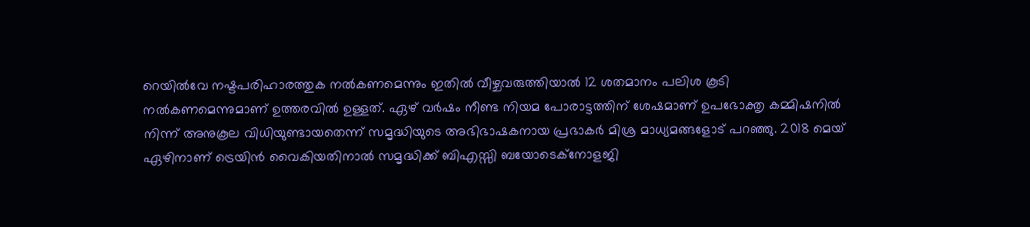റെയില്‍വേ നഷ്ടപരിഹാരത്തുക നല്‍കണമെന്നും ഇതില്‍ വീഴ്ചവരുത്തിയാല്‍ 12 ശതമാനം പലിശ കൂടി നല്‍കണമെന്നുമാണ് ഉത്തരവില്‍ ഉള്ളത്. ഏഴ് വര്‍ഷം നീണ്ട നിയമ പോരാട്ടത്തിന് ശേഷമാണ് ഉപഭോക്തൃ കമ്മിഷനില്‍ നിന്ന് അനുകൂല വിധിയുണ്ടായതെന്ന് സമൃദ്ധിയുടെ അഭിഭാഷകനായ പ്രഭാകര്‍ മിശ്ര മാധ്യമങ്ങളോട് പറഞ്ഞു. 2018 മെയ് ഏഴിനാണ് ട്രെയിന്‍ വൈകിയതിനാല്‍ സമൃദ്ധിക്ക് ബിഎസ്സി ബയോടെക്‌നോളജി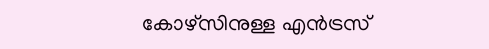കോഴ്സിനുള്ള എന്‍ട്രസ്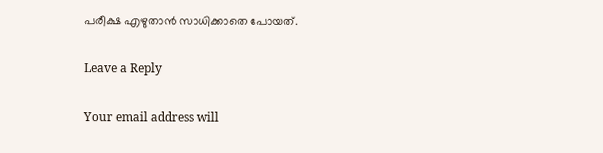പരീക്ഷ എഴുതാന്‍ സാധിക്കാതെ പോയത്.

Leave a Reply

Your email address will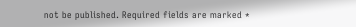not be published. Required fields are marked *